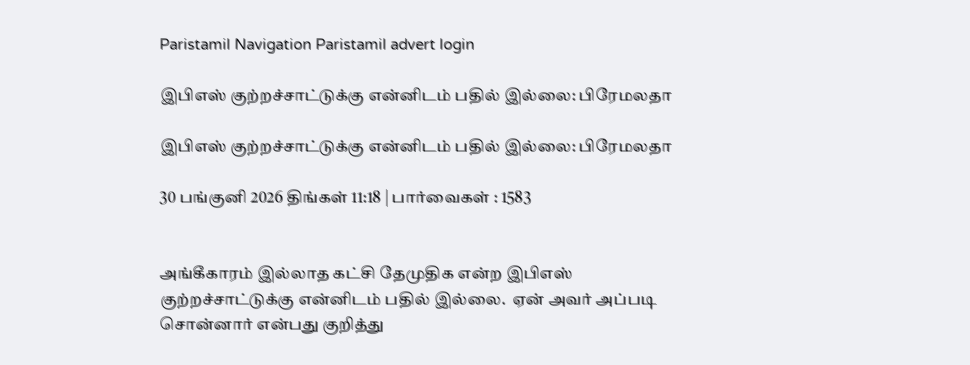Paristamil Navigation Paristamil advert login

இபிஎஸ் குற்றச்சாட்டுக்கு என்னிடம் பதில் இல்லை: பிரேமலதா

இபிஎஸ் குற்றச்சாட்டுக்கு என்னிடம் பதில் இல்லை: பிரேமலதா

30 பங்குனி 2026 திங்கள் 11:18 | பார்வைகள் : 1583


அங்கீகாரம் இல்லாத கட்சி தேமுதிக என்ற இபிஎஸ் குற்றச்சாட்டுக்கு என்னிடம் பதில் இல்லை.  ஏன் அவர் அப்படி சொன்னார் என்பது குறித்து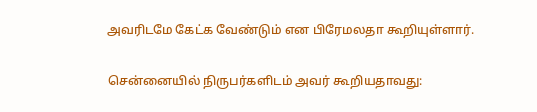அவரிடமே கேட்க வேண்டும் என பிரேமலதா கூறியுள்ளார்.

சென்னையில் நிருபர்களிடம் அவர் கூறியதாவது: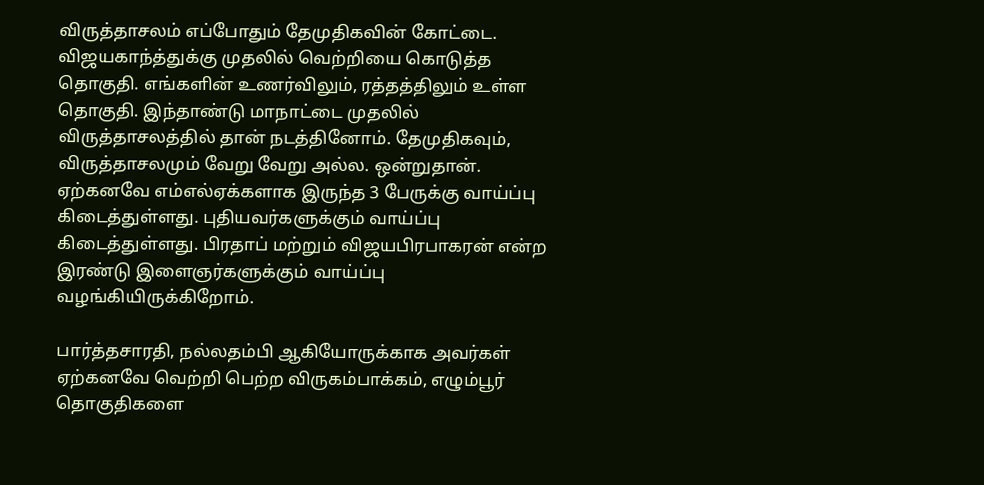விருத்தாசலம் எப்போதும் தேமுதிகவின் கோட்டை. விஜயகாந்த்துக்கு முதலில் வெற்றியை கொடுத்த தொகுதி. எங்களின் உணர்விலும், ரத்தத்திலும் உள்ள தொகுதி. இந்தாண்டு மாநாட்டை முதலில் விருத்தாசலத்தில் தான் நடத்தினோம். தேமுதிகவும், விருத்தாசலமும் வேறு வேறு அல்ல. ஒன்றுதான். ஏற்கனவே எம்எல்ஏக்களாக இருந்த 3 பேருக்கு வாய்ப்பு கிடைத்துள்ளது. புதியவர்களுக்கும் வாய்ப்பு கிடைத்துள்ளது. பிரதாப் மற்றும் விஜயபிரபாகரன் என்ற இரண்டு இளைஞர்களுக்கும் வாய்ப்பு  வழங்கியிருக்கிறோம்.

பார்த்தசாரதி, நல்லதம்பி ஆகியோருக்காக அவர்கள் ஏற்கனவே வெற்றி பெற்ற விருகம்பாக்கம், எழும்பூர் தொகுதிகளை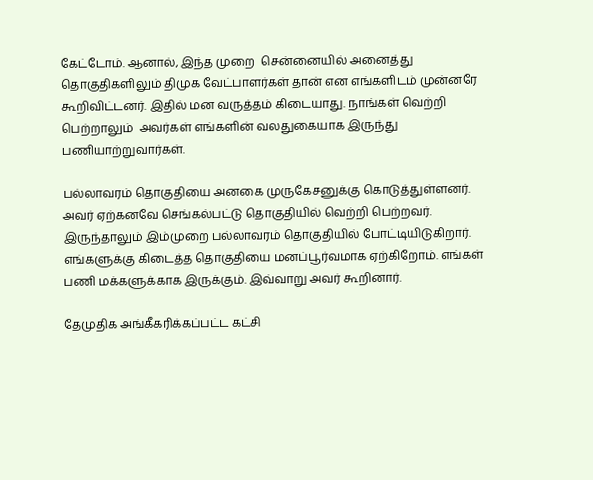கேட்டோம். ஆனால், இந்த முறை  சென்னையில் அனைத்து தொகுதிகளிலும் திமுக வேட்பாளர்கள் தான் என எங்களிடம் முன்னரே கூறிவிட்டனர். இதில் மன வருத்தம் கிடையாது. நாங்கள் வெற்றி பெற்றாலும்  அவர்கள் எங்களின் வலதுகையாக இருந்து பணியாற்றுவார்கள்.

பல்லாவரம் தொகுதியை அனகை முருகேசனுக்கு கொடுத்துள்ளனர். அவர் ஏற்கனவே செங்கல்பட்டு தொகுதியில் வெற்றி பெற்றவர். இருந்தாலும் இம்முறை பல்லாவரம் தொகுதியில் போட்டியிடுகிறார். எங்களுக்கு கிடைத்த தொகுதியை மனப்பூர்வமாக ஏற்கிறோம். எங்கள் பணி மக்களுக்காக இருக்கும். இவ்வாறு அவர் கூறினார்.

தேமுதிக அங்கீகரிக்கப்பட்ட கட்சி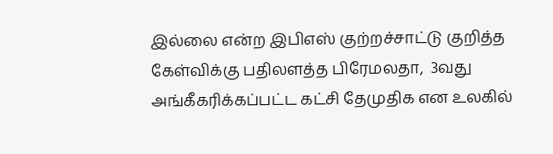இல்லை என்ற இபிஎஸ் குற்றச்சாட்டு குறித்த கேள்விக்கு பதிலளத்த பிரேமலதா,  3வது அங்கீகரிக்கப்பட்ட கட்சி தேமுதிக என உலகில்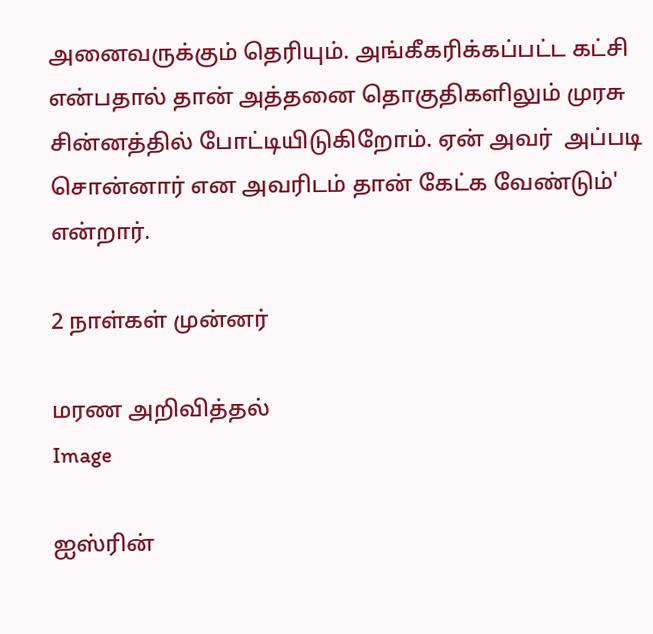அனைவருக்கும் தெரியும். அங்கீகரிக்கப்பட்ட கட்சி என்பதால் தான் அத்தனை தொகுதிகளிலும் முரசு சின்னத்தில் போட்டியிடுகிறோம். ஏன் அவர்  அப்படி சொன்னார் என அவரிடம் தான் கேட்க வேண்டும்' என்றார்.

2 நாள்கள் முன்னர்

மரண அறிவித்தல்
Image

ஐஸ்ரின்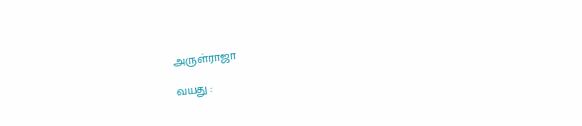அருள்ராஜா

வயது :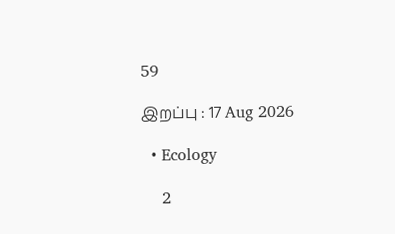59

இறப்பு : 17 Aug 2026

  • Ecology

    2